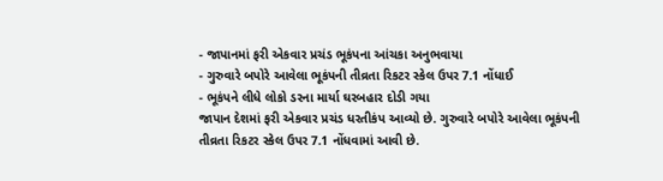- જાપાનમાં ફરી એકવાર પ્રચંડ ભૂકંપના આંચકા અનુભવાયા
- ગુરુવારે બપોરે આવેલા ભૂકંપની તીવ્રતા રિકટર સ્કેલ ઉપર 7.1 નોંધાઈ
- ભૂકંપને લીધે લોકો ડરના માર્યા ઘરબહાર દોડી ગયા
જાપાન દેશમાં ફરી એકવાર પ્રચંડ ધરતીકંપ આવ્યો છે. ગુરુવારે બપોરે આવેલા ભૂકંપની તીવ્રતા રિકટર સ્કેલ ઉપર 7.1 નોંધવામાં આવી છે.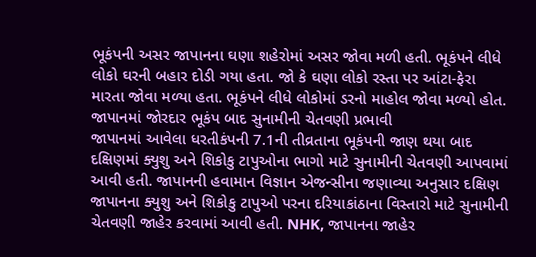ભૂકંપની અસર જાપાનના ઘણા શહેરોમાં અસર જોવા મળી હતી. ભૂકંપને લીધે લોકો ઘરની બહાર દોડી ગયા હતા. જો કે ઘણા લોકો રસ્તા પર આંટા-ફેરા મારતા જોવા મળ્યા હતા. ભૂકંપને લીધે લોકોમાં ડરનો માહોલ જોવા મળ્યો હોત.
જાપાનમાં જોરદાર ભૂકંપ બાદ સુનામીની ચેતવણી પ્રભાવી
જાપાનમાં આવેલા ધરતીકંપની 7.1ની તીવ્રતાના ભૂકંપની જાણ થયા બાદ દક્ષિણમાં ક્યુશુ અને શિકોકુ ટાપુઓના ભાગો માટે સુનામીની ચેતવણી આપવામાં આવી હતી. જાપાનની હવામાન વિજ્ઞાન એજન્સીના જણાવ્યા અનુસાર દક્ષિણ જાપાનના ક્યુશુ અને શિકોકુ ટાપુઓ પરના દરિયાકાંઠાના વિસ્તારો માટે સુનામીની ચેતવણી જાહેર કરવામાં આવી હતી. NHK, જાપાનના જાહેર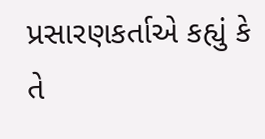પ્રસારણકર્તાએ કહ્યું કે તે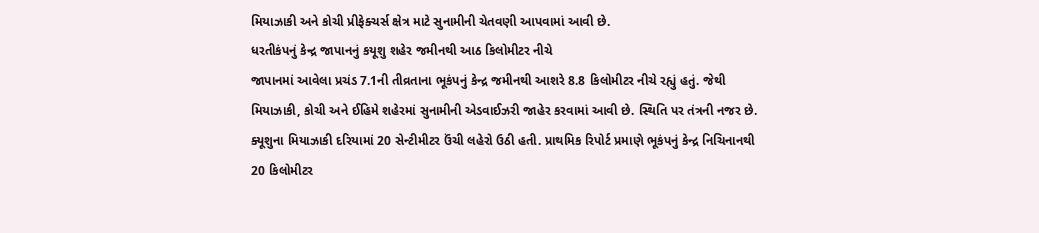મિયાઝાકી અને કોચી પ્રીફેક્ચર્સ ક્ષેત્ર માટે સુનામીની ચેતવણી આપવામાં આવી છે.
ધરતીકંપનું કેન્દ્ર જાપાનનું કયૂશુ શહેર જમીનથી આઠ કિલોમીટર નીચે
જાપાનમાં આવેલા પ્રચંડ 7.1ની તીવ્રતાના ભૂકંપનું કેન્દ્ર જમીનથી આશરે 8.8 કિલોમીટર નીચે રહ્યું હતું. જેથી મિયાઝાકી, કોચી અને ઈહિમે શહેરમાં સુનામીની એડવાઈઝરી જાહેર કરવામાં આવી છે. સ્થિતિ પર તંત્રની નજર છે. ક્યૂશુના મિયાઝાકી દરિયામાં 20 સેન્ટીમીટર ઉંચી લહેરો ઉઠી હતી. પ્રાથમિક રિપોર્ટ પ્રમાણે ભૂકંપનું કેન્દ્ર નિચિનાનથી 20 કિલોમીટર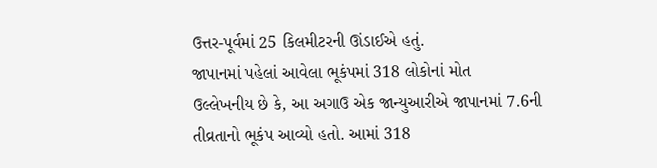ઉત્તર-પૂર્વમાં 25 કિલમીટરની ઊંડાઈએ હતું.
જાપાનમાં પહેલાં આવેલા ભૂકંપમાં 318 લોકોનાં મોત
ઉલ્લેખનીય છે કે, આ અગાઉ એક જાન્યુઆરીએ જાપાનમાં 7.6ની તીવ્રતાનો ભૂકંપ આવ્યો હતો. આમાં 318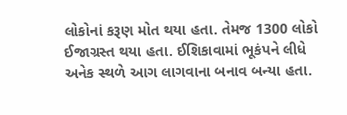લોકોનાં કરૂણ મોત થયા હતા. તેમજ 1300 લોકો ઈજાગ્રસ્ત થયા હતા. ઈશિકાવામાં ભૂકંપને લીધે અનેક સ્થળે આગ લાગવાના બનાવ બન્યા હતા.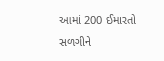આમાં 200 ઈમારતો સળગીને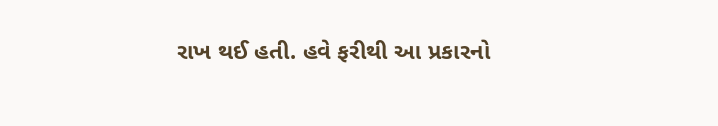રાખ થઈ હતી. હવે ફરીથી આ પ્રકારનો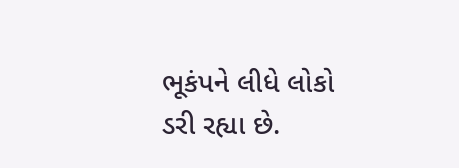ભૂકંપને લીધે લોકો ડરી રહ્યા છે.